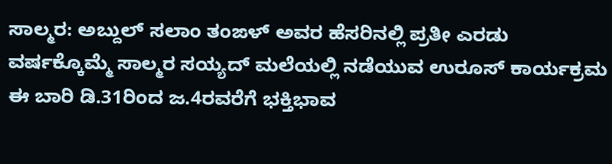ಸಾಲ್ಮರ: ಅಬ್ದುಲ್ ಸಲಾಂ ತಂಙಳ್ ಅವರ ಹೆಸರಿನಲ್ಲಿ ಪ್ರತೀ ಎರಡು ವರ್ಷಕ್ಕೊಮ್ಮೆ ಸಾಲ್ಮರ ಸಯ್ಯದ್ ಮಲೆಯಲ್ಲಿ ನಡೆಯುವ ಉರೂಸ್ ಕಾರ್ಯಕ್ರಮ ಈ ಬಾರಿ ಡಿ.31ರಿಂದ ಜ.4ರವರೆಗೆ ಭಕ್ತಿಭಾವ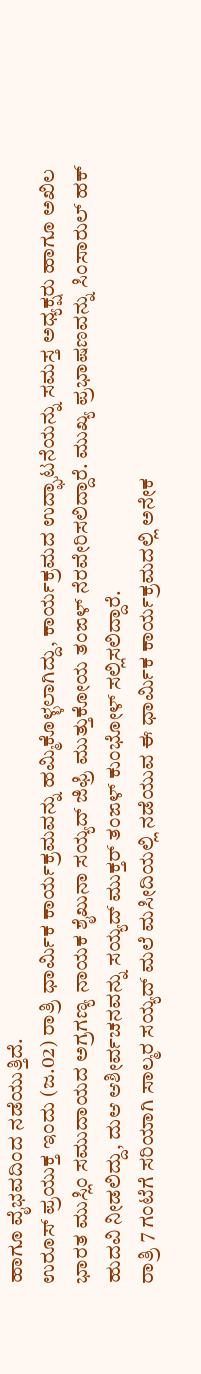ಹಾಗೂ ವೈಭವದಿಂದ ನಡೆಯುತ್ತಿದೆ.
ಉರೂಸ್ ಪ್ರಯುಕ್ತ ಇಂದು (ಜ.02) ರಾತ್ರಿ ಧಾರ್ಮಿಕ ಕಾರ್ಯಕ್ರಮವನ್ನು ಹಮ್ಮಿಕೊಳ್ಳಲಾಗಿದ್ದು, ಕಾರ್ಯಕ್ರಮದ ಉದ್ಘಾಟನೆಯನ್ನು ಸಮಸ್ತ ಅಧ್ಯಕ್ಷರು ಹಾಗೂ ಅಖಿಲ ಭಾರತ ಮುಸ್ಲಿಂ ಸಮುದಾಯದ ಅಗ್ರಗಣ್ಯ ನಾಯಕ ಶೈಖುನಾ ಸಯ್ಯದ್ ಜಿಫ್ರಿ ಮುತ್ತುಕೋಯ ತಂಙಳ್ ನೆರವೇರಿಸಲಿದ್ದಾರೆ. ಮುಖ್ಯ ಪ್ರಭಾಷಣವನ್ನು ಸಿಂಸಾರುಲ್ ಹಕ್ ಹುದವಿ ನೀಡಲಿದ್ದು, ದುಆ ಆಶೀರ್ವಚನವನ್ನು ಸಯ್ಯದ್ ಮುಕ್ತರ್ ತಂಙಳ್ ಕುಂಭೋಳ್ ಸಲ್ಲಿಸಲಿದ್ದಾರೆ.
ರಾತ್ರಿ 7 ಗಂಟೆಗೆ ಸರಿಯಾಗಿ ಸಾಲ್ಮರ ಸಯ್ಯದ್ ಮಲೆ ಮಸೀದಿಯಲ್ಲಿ ನಡೆಯುವ ಈ ಧಾರ್ಮಿಕ ಕಾರ್ಯಕ್ರಮದಲ್ಲಿ ಅನೇಕ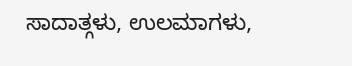ಸಾದಾತ್ಗಳು, ಉಲಮಾಗಳು,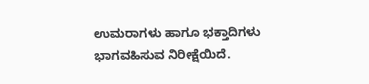ಉಮರಾಗಳು ಹಾಗೂ ಭಕ್ತಾದಿಗಳು ಭಾಗವಹಿಸುವ ನಿರೀಕ್ಷೆಯಿದೆ.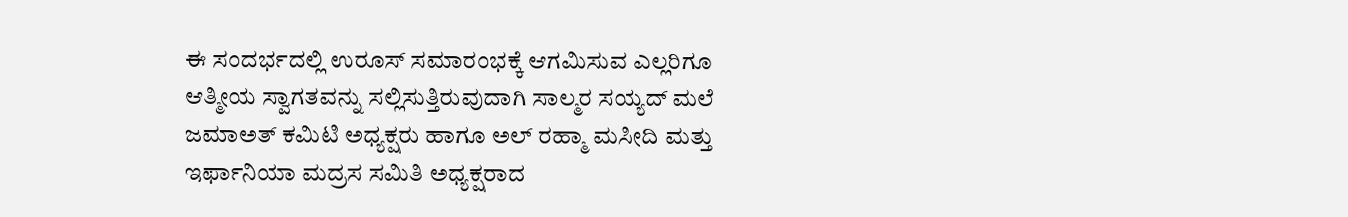ಈ ಸಂದರ್ಭದಲ್ಲಿ ಉರೂಸ್ ಸಮಾರಂಭಕ್ಕೆ ಆಗಮಿಸುವ ಎಲ್ಲರಿಗೂ ಆತ್ಮೀಯ ಸ್ವಾಗತವನ್ನು ಸಲ್ಲಿಸುತ್ತಿರುವುದಾಗಿ ಸಾಲ್ಮರ ಸಯ್ಯದ್ ಮಲೆ ಜಮಾಅತ್ ಕಮಿಟಿ ಅಧ್ಯಕ್ಷರು ಹಾಗೂ ಅಲ್ ರಹ್ಮಾ ಮಸೀದಿ ಮತ್ತು ಇರ್ಫಾನಿಯಾ ಮದ್ರಸ ಸಮಿತಿ ಅಧ್ಯಕ್ಷರಾದ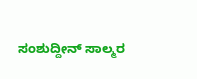ಸಂಶುದ್ದೀನ್ ಸಾಲ್ಮರ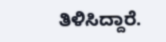ತಿಳಿಸಿದ್ದಾರೆ.